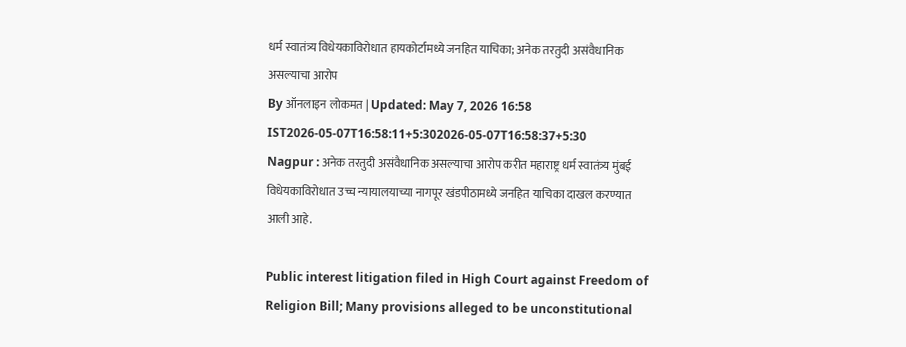धर्म स्वातंत्र्य विधेयकाविरोधात हायकोर्टामध्ये जनहित याचिका; अनेक तरतुदी असंवैधानिक असल्याचा आरोप
By ऑनलाइन लोकमत | Updated: May 7, 2026 16:58 IST2026-05-07T16:58:11+5:302026-05-07T16:58:37+5:30
Nagpur : अनेक तरतुदी असंवैधानिक असल्याचा आरोप करीत महाराष्ट्र धर्म स्वातंत्र्य मुंबई विधेयकाविरोधात उच्च न्यायालयाच्या नागपूर खंडपीठामध्ये जनहित याचिका दाखल करण्यात आली आहे.

Public interest litigation filed in High Court against Freedom of Religion Bill; Many provisions alleged to be unconstitutional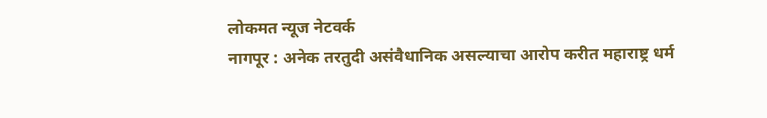लोकमत न्यूज नेटवर्क
नागपूर : अनेक तरतुदी असंवैधानिक असल्याचा आरोप करीत महाराष्ट्र धर्म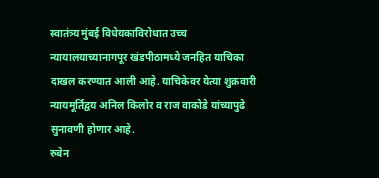स्वातंत्र्य मुंबई विधेयकाविरोधात उच्च न्यायालयाच्यानागपूर खंडपीठामध्ये जनहित याचिका दाखल करण्यात आली आहे. याचिकेवर येत्या शुक्रवारी न्यायमूर्तिद्वय अनिल किलोर व राज वाकोडे यांच्यापुढे सुनावणी होणार आहे.
रुबेन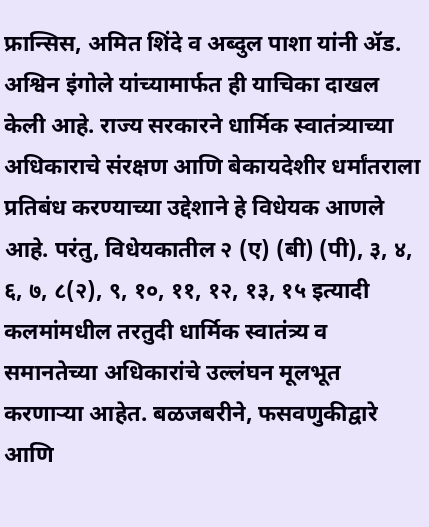फ्रान्सिस, अमित शिंदे व अब्दुल पाशा यांनी ॲड. अश्विन इंगोले यांच्यामार्फत ही याचिका दाखल केली आहे. राज्य सरकारने धार्मिक स्वातंत्र्याच्या अधिकाराचे संरक्षण आणि बेकायदेशीर धर्मांतराला प्रतिबंध करण्याच्या उद्देशाने हे विधेयक आणले आहे. परंतु, विधेयकातील २ (ए) (बी) (पी), ३, ४, ६, ७, ८(२), ९, १०, ११, १२, १३, १५ इत्यादी कलमांमधील तरतुदी धार्मिक स्वातंत्र्य व समानतेच्या अधिकारांचे उल्लंघन मूलभूत करणाऱ्या आहेत. बळजबरीने, फसवणुकीद्वारे आणि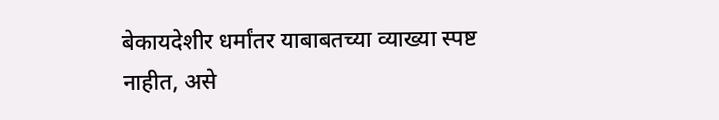बेकायदेशीर धर्मांतर याबाबतच्या व्याख्या स्पष्ट नाहीत, असे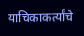याचिकाकर्त्यांचे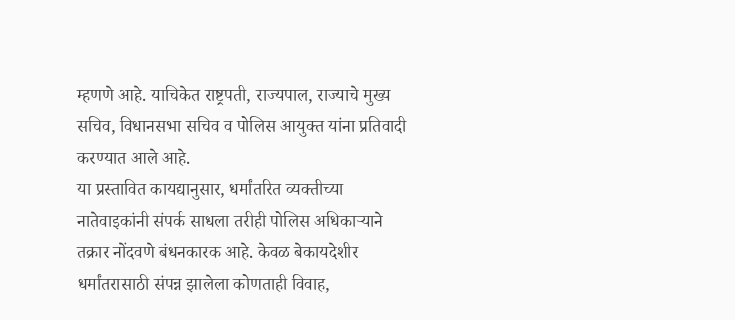म्हणणे आहे. याचिकेत राष्ट्रपती, राज्यपाल, राज्याचे मुख्य सचिव, विधानसभा सचिव व पोलिस आयुक्त यांना प्रतिवादी करण्यात आले आहे.
या प्रस्तावित कायद्यानुसार, धर्मांतरित व्यक्तीच्या नातेवाइकांनी संपर्क साधला तरीही पोलिस अधिकाऱ्याने तक्रार नोंदवणे बंधनकारक आहे. केवळ बेकायदेशीर धर्मांतरासाठी संपन्न झालेला कोणताही विवाह,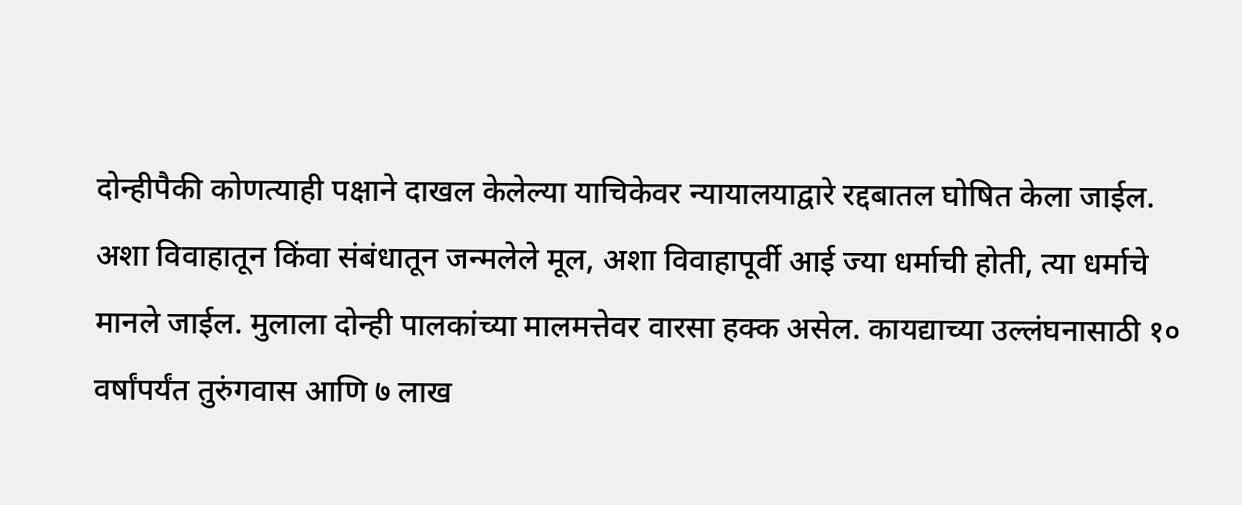दोन्हीपैकी कोणत्याही पक्षाने दाखल केलेल्या याचिकेवर न्यायालयाद्वारे रद्दबातल घोषित केला जाईल. अशा विवाहातून किंवा संबंधातून जन्मलेले मूल, अशा विवाहापूर्वी आई ज्या धर्माची होती, त्या धर्माचे मानले जाईल. मुलाला दोन्ही पालकांच्या मालमत्तेवर वारसा हक्क असेल. कायद्याच्या उल्लंघनासाठी १० वर्षांपर्यंत तुरुंगवास आणि ७ लाख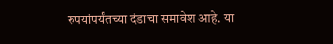रुपयांपर्यंतच्या दंडाचा समावेश आहे. या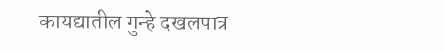कायद्यातील गुन्हे दखलपात्र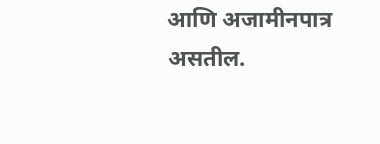आणि अजामीनपात्र असतील.